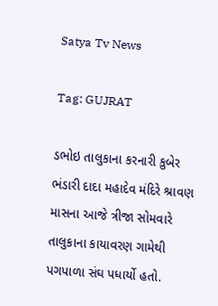Satya Tv News

Tag: GUJRAT

ડભોઇ તાલુકાના કરનારી કુબેર ભંડારી દાદા મહાદેવ મંદિરે શ્રાવણ માસના આજે ત્રીજા સોમવારે તાલુકાના કાયાવરણ ગામેથી પગપાળા સંઘ પધાર્યો હતો.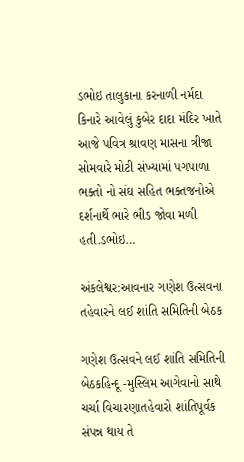ડભોઇ તાલુકાના કરનાળી નર્મદા કિનારે આવેલું કુબેર દાદા મંદિર ખાતે આજે પવિત્ર શ્રાવણ માસના ત્રીજા સોમવારે મોટી સંખ્યામાં પગપાળા ભક્તો નો સંઘ સહિત ભક્તજનોએ દર્શનાર્થે ભારે ભીડ જોવા મળી હતી.ડભોઇ…

અંકલેશ્વર:આવનાર ગણેશ ઉત્સવના તહેવારને લઈ શાંતિ સમિતિની બેઠક

ગણેશ ઉત્સવને લઈ શાંતિ સમિતિની બેઠકહિન્દૂ -મુસ્લિમ આગેવાનો સાથે ચર્ચા વિચારણાતહેવારો શાંતિપૂર્વક સંપન્ન થાય તે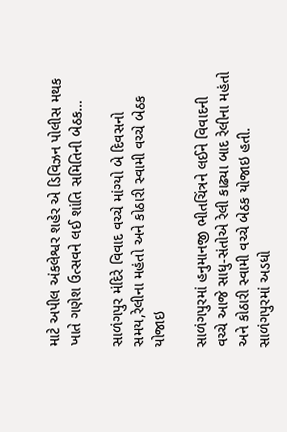માટે અપીલ અંકલેશ્વર શહેર એ ડિવિઝન પોલીસ મથક ખાતે ગણેશ ઉત્સવને લઈ શાંતિ સમિતિની બેઠક…

સાળંગપુર મંદિરે વિવાદ વચ્ચે માંગ્યો બે દિવસનો સમય,રેલીના મહંતો અને કોઠારી સ્વામી વચ્ચે બેઠક યોજાઇ

સાળંગપુરમાં હનુમાનજી ભીતચિંત્રને લઈને વિવાદની વચ્ચે આજે સાધુ-સંતોએ રેલી કાઢ્યા બાદ રેલીના મહંતો અને કોઠારી સ્વામી વચ્ચે બેઠક યોજાઇ હતી. સાળંગપુરમાં અડધો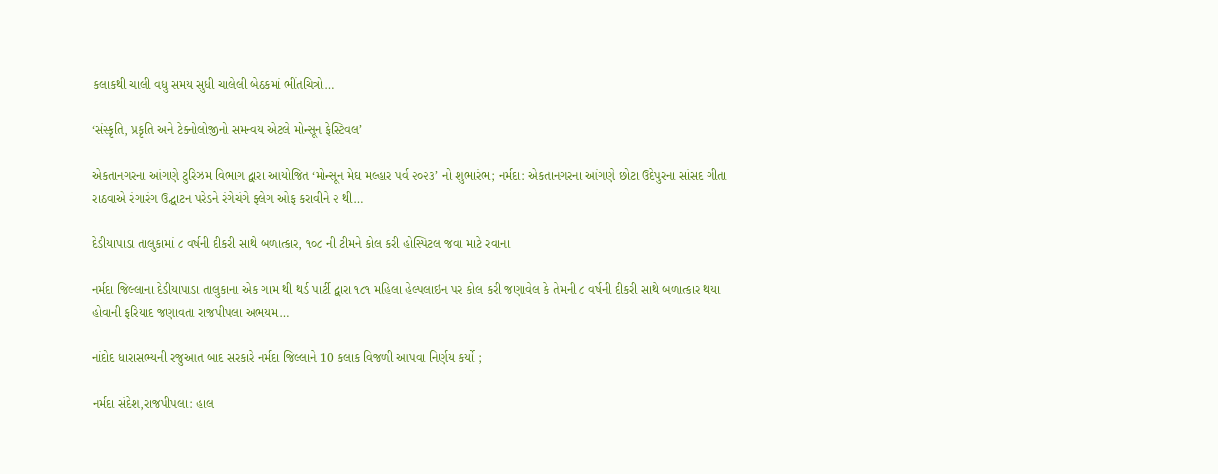કલાકથી ચાલી વધુ સમય સુધી ચાલેલી બેઠકમાં ભીંતચિત્રો…

‘સંસ્કૃતિ, પ્રકૃતિ અને ટેક્નોલોજીનો સમન્વય એટલે મોન્સૂન ફેસ્ટિવલ’

એકતાનગરના આંગણે ટુરિઝમ વિભાગ દ્વારા આયોજિત ‘મોન્સૂન મેઘ મલ્હાર પર્વ ૨૦૨૩’ નો શુભારંભ; નર્મદા: એકતાનગરના આંગણે છોટા ઉદેપુરના સાંસદ ગીતા રાઠવાએ રંગારંગ ઉદ્ઘાટન પરેડને રંગેચંગે ફ્લેગ ઓફ કરાવીને ૨ થી…

દેડીયાપાડા તાલુકામાં ૮ વર્ષની દીકરી સાથે બળાત્કાર, ૧૦૮ ની ટીમને કોલ કરી હોસ્પિટલ જવા માટે રવાના

નર્મદા જિલ્લાના દેડીયાપાડા તાલુકાના એક ગામ થી થર્ડ પાર્ટી દ્વારા ૧૮૧ મહિલા હેલ્પલાઇન પર કોલ કરી જણાવેલ કે તેમની ૮ વર્ષની દીકરી સાથે બળાત્કાર થયા હોવાની ફરિયાદ જણાવતા રાજપીપલા અભયમ…

નાંદોદ ધારાસભ્યની રજુઆત બાદ સરકારે નર્મદા જિલ્લાને 10 કલાક વિજળી આપવા નિર્ણય કર્યો ;

નર્મદા સંદેશ,રાજપીપલા: હાલ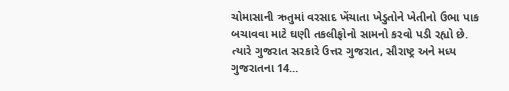ચોમાસાની ઋતુમાં વરસાદ ખેંચાતા ખેડુતોને ખેતીનો ઉભા પાક બચાવવા માટે ઘણી તકલીફોનો સામનો કરવો પડી રહ્યો છે. ત્યારે ગુજરાત સરકારે ઉત્તર ગુજરાત, સૌરાષ્ટ્ર અને મધ્ય ગુજરાતના 14…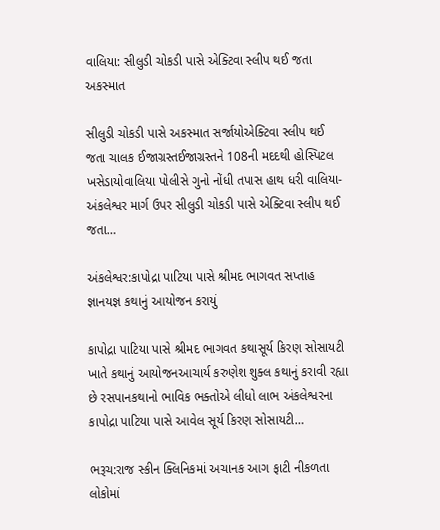વાલિયા: સીલુડી ચોકડી પાસે એક્ટિવા સ્લીપ થઈ જતા અકસ્માત

સીલુડી ચોકડી પાસે અકસ્માત સર્જાયોએક્ટિવા સ્લીપ થઈ જતા ચાલક ઈજાગ્રસ્તઈજાગ્રસ્તને 108ની મદદથી હોસ્પિટલ ખસેડાયોવાલિયા પોલીસે ગુનો નોંધી તપાસ હાથ ધરી વાલિયા-અંકલેશ્વર માર્ગ ઉપર સીલુડી ચોકડી પાસે એક્ટિવા સ્લીપ થઈ જતા…

અંકલેશ્વર:કાપોદ્રા પાટિયા પાસે શ્રીમદ ભાગવત સપ્તાહ જ્ઞાનયજ્ઞ કથાનું આયોજન કરાયું

કાપોદ્રા પાટિયા પાસે શ્રીમદ ભાગવત કથાસૂર્ય કિરણ સોસાયટી ખાતે કથાનું આયોજનઆચાર્ય કરુણેશ શુક્લ કથાનું કરાવી રહ્યા છે રસપાનકથાનો ભાવિક ભક્તોએ લીધો લાભ અંકલેશ્વરના કાપોદ્રા પાટિયા પાસે આવેલ સૂર્ય કિરણ સોસાયટી…

ભરૂચ:રાજ સ્કીન ક્લિનિકમાં અચાનક આગ ફાટી નીકળતા લોકોમાં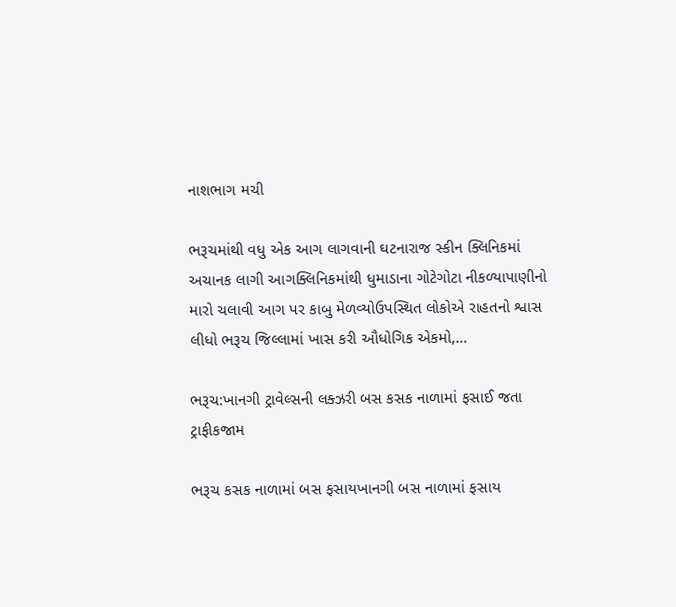નાશભાગ મચી

ભરૂચમાંથી વધુ એક આગ લાગવાની ઘટનારાજ સ્કીન ક્લિનિકમાં અચાનક લાગી આગક્લિનિકમાંથી ધુમાડાના ગોટેગોટા નીકળ્યાપાણીનો મારો ચલાવી આગ પર કાબુ મેળવ્યોઉપસ્થિત લોકોએ રાહતનો શ્વાસ લીધો ભરૂચ જિલ્લામાં ખાસ કરી ઔધોગિક એકમો,…

ભરૂચ:ખાનગી ટ્રાવેલ્સની લક્ઝરી બસ કસક નાળામાં ફસાઈ જતા ટ્રાફીકજામ

ભરૂચ કસક નાળામાં બસ ફસાયખાનગી બસ નાળામાં ફસાય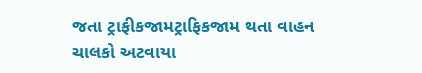જતા ટ્રાફીકજામટ્રાફિકજામ થતા વાહન ચાલકો અટવાયા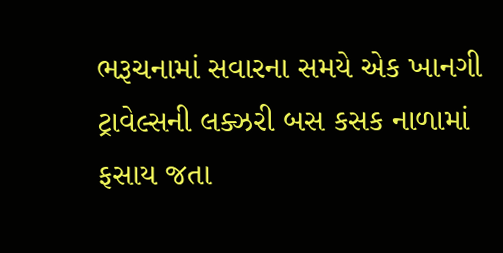ભરૂચનામાં સવારના સમયે એક ખાનગી ટ્રાવેલ્સની લક્ઝરી બસ કસક નાળામાં ફસાય જતા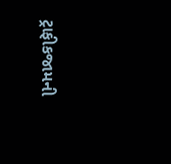ટ્રાફીકજામની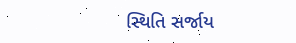સ્થિતિ સર્જાય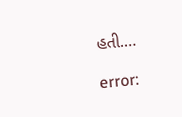હતી.…

error: